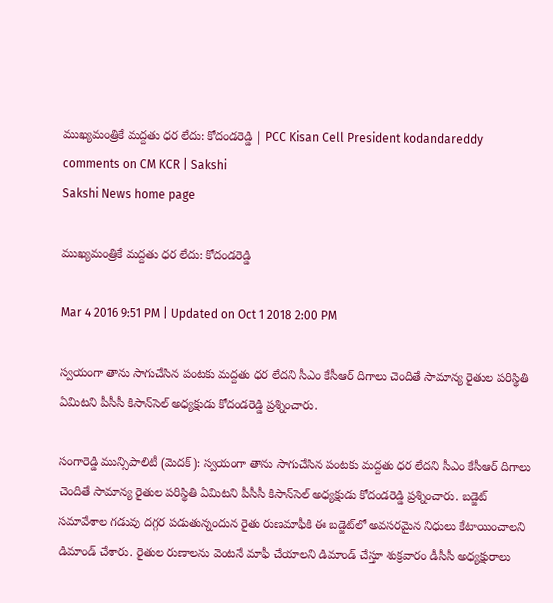ముఖ్యమంత్రికే మద్దతు ధర లేదు: కోదండరెడ్డి | PCC Kisan Cell President kodandareddy comments on CM KCR | Sakshi
Sakshi News home page

ముఖ్యమంత్రికే మద్దతు ధర లేదు: కోదండరెడ్డి

Mar 4 2016 9:51 PM | Updated on Oct 1 2018 2:00 PM

స్వయంగా తాను సాగుచేసిన పంటకు మద్దతు ధర లేదని సీఎం కేసీఆర్ దిగాలు చెందితే సామాన్య రైతుల పరిస్థితి ఏమిటని పీసీసీ కిసాన్‌సెల్ అధ్యక్షుడు కోదండరెడ్డి ప్రశ్నించారు.

సంగారెడ్డి మున్సిపాలిటీ (మెదక్): స్వయంగా తాను సాగుచేసిన పంటకు మద్దతు ధర లేదని సీఎం కేసీఆర్ దిగాలు చెందితే సామాన్య రైతుల పరిస్థితి ఏమిటని పీసీసీ కిసాన్‌సెల్ అధ్యక్షుడు కోదండరెడ్డి ప్రశ్నించారు. బడ్జెట్ సమావేశాల గడువు దగ్గర పడుతున్నందున రైతు రుణమాఫీకి ఈ బడ్జెట్‌లో అవసరమైన నిధులు కేటాయించాలని డిమాండ్ చేశారు. రైతుల రుణాలను వెంటనే మాఫీ చేయాలని డిమాండ్ చేస్తూ శుక్రవారం డీసీసీ అధ్యక్షురాలు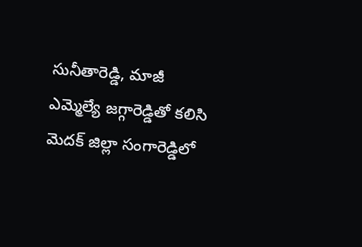సునీతారెడ్డి, మాజీ ఎమ్మెల్యే జగ్గారెడ్డితో కలిసి మెదక్ జిల్లా సంగారెడ్డిలో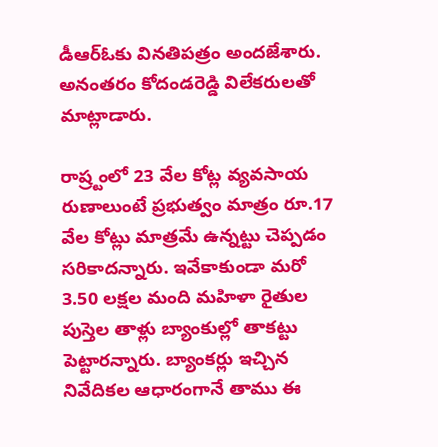డీఆర్‌ఓకు వినతిపత్రం అందజేశారు. అనంతరం కోదండరెడ్డి విలేకరులతో మాట్లాడారు.

రాష్ర్టంలో 23 వేల కోట్ల వ్యవసాయ రుణాలుంటే ప్రభుత్వం మాత్రం రూ.17 వేల కోట్లు మాత్రమే ఉన్నట్టు చెప్పడం సరికాదన్నారు. ఇవేకాకుండా మరో 3.50 లక్షల మంది మహిళా రైతుల పుస్తెల తాళ్లు బ్యాంకుల్లో తాకట్టు పెట్టారన్నారు. బ్యాంకర్లు ఇచ్చిన నివేదికల ఆధారంగానే తాము ఈ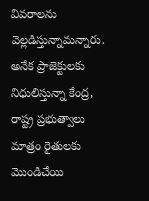వివరాలను వెల్లడిస్తున్నామన్నారు. అనేక ప్రాజెక్టులకు నిధులిస్తున్నా కేంద్ర, రాష్ట్ర ప్రభుత్వాలు మాత్రం రైతులకు మొండిచేయి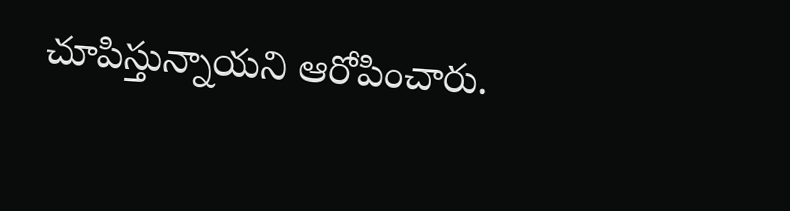చూపిస్తున్నాయని ఆరోపించారు.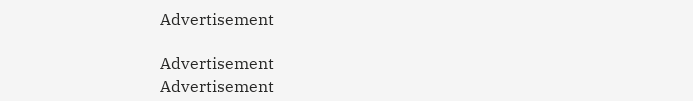Advertisement

Advertisement
Advertisement